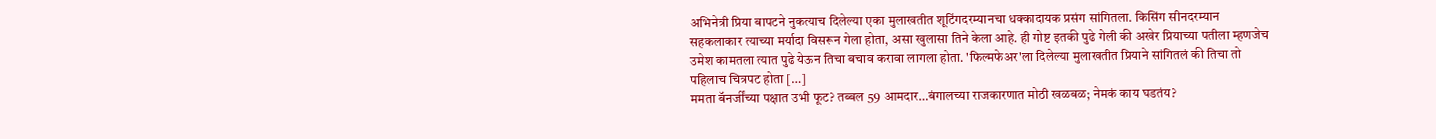अभिनेत्री प्रिया बापटने नुकत्याच दिलेल्या एका मुलाखतीत शूटिंगदरम्यानचा धक्कादायक प्रसंग सांगितला. किसिंग सीनदरम्यान सहकलाकार त्याच्या मर्यादा विसरून गेला होता, असा खुलासा तिने केला आहे. ही गोष्ट इतकी पुढे गेली की अखेर प्रियाच्या पतीला म्हणजेच उमेश कामतला त्यात पुढे येऊन तिचा बचाव करावा लागला होता. 'फिल्मफेअर'ला दिलेल्या मुलाखतीत प्रियाने सांगितलं की तिचा तो पहिलाच चित्रपट होता […]
ममता बॅनर्जींच्या पक्षात उभी फूट? तब्बल 59 आमदार…बंगालच्या राजकारणात मोठी खळबळ; नेमकं काय घडतंय?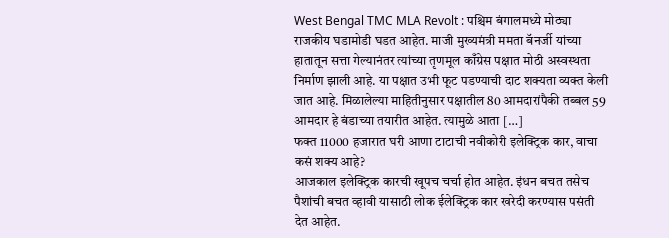West Bengal TMC MLA Revolt : पश्चिम बंगालमध्ये मोठ्या राजकीय घडामोडी घडत आहेत. माजी मुख्यमंत्री ममता बॅनर्जी यांच्या हातातून सत्ता गेल्यानंतर त्यांच्या तृणमूल काँग्रेस पक्षात मोठी अस्वस्थता निर्माण झाली आहे. या पक्षात उभी फूट पडण्याची दाट शक्यता व्यक्त केली जात आहे. मिळालेल्या माहितीनुसार पक्षातील 80 आमदारांपैकी तब्बल 59 आमदार हे बंडाच्या तयारीत आहेत. त्यामुळे आता […]
फक्त 11000 हजारात घरी आणा टाटाची नवीकोरी इलेक्ट्रिक कार, वाचा कसं शक्य आहे?
आजकाल इलेक्ट्रिक कारची खूपच चर्चा होत आहेत. इंधन बचत तसेच पैशांची बचत व्हावी यासाठी लोक ईलेक्ट्रिक कार खरेदी करण्यास पसंती देत आहेत.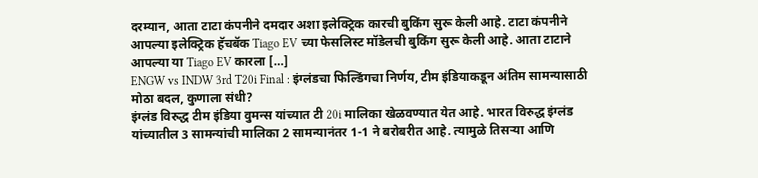दरम्यान, आता टाटा कंपनीने दमदार अशा इलेक्ट्रिक कारची बुकिंग सुरू केली आहे. टाटा कंपनीने आपल्या इलेक्ट्रिक हॅचबॅक Tiago EV च्या फेसलिस्ट मॉडेलची बुकिंग सुरू केली आहे. आता टाटाने आपल्या या Tiago EV कारला […]
ENGW vs INDW 3rd T20i Final : इंग्लंडचा फिल्डिंगचा निर्णय, टीम इंडियाकडून अंतिम सामन्यासाठी मोठा बदल, कुणाला संधी?
इंग्लंड विरुद्ध टीम इंडिया वुमन्स यांच्यात टी 20i मालिका खेळवण्यात येत आहे. भारत विरुद्ध इंग्लंड यांच्यातील 3 सामन्यांची मालिका 2 सामन्यानंतर 1-1 ने बरोबरीत आहे. त्यामुळे तिसऱ्या आणि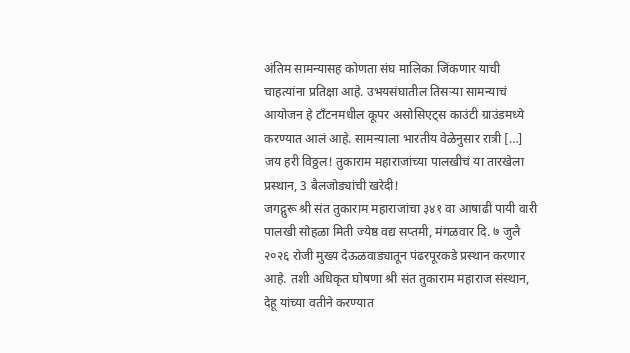अंतिम सामन्यासह कोणता संघ मालिका जिंकणार याची चाहत्यांना प्रतिक्षा आहे. उभयसंघातील तिसऱ्या सामन्याचं आयोजन हे टाँटनमधील कूपर असोसिएट्स काउंटी ग्राउंडमध्ये करण्यात आलं आहे. सामन्याला भारतीय वेळेनुसार रात्री […]
जय हरी विठ्ठल! तुकाराम महाराजांच्या पालखीचं या तारखेला प्रस्थान, 3 बैलजोड्यांची खरेदी!
जगद्गुरू श्री संत तुकाराम महाराजांचा ३४१ वा आषाढी पायी वारी पालखी सोहळा मिती ज्येष्ठ वद्य सप्तमी, मंगळवार दि. ७ जुलै २०२६ रोजी मुख्य देऊळवाड्यातून पंढरपूरकडे प्रस्थान करणार आहे. तशी अधिकृत घोषणा श्री संत तुकाराम महाराज संस्थान, देहू यांच्या वतीने करण्यात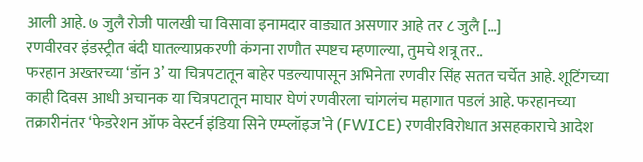आली आहे. ७ जुलै रोजी पालखी चा विसावा इनामदार वाड्यात असणार आहे तर ८ जुलै […]
रणवीरवर इंडस्ट्रीत बंदी घातल्याप्रकरणी कंगना राणौत स्पष्टच म्हणाल्या, तुमचे शत्रू तर..
फरहान अख्तरच्या ‘डॉन 3’ या चित्रपटातून बाहेर पडल्यापासून अभिनेता रणवीर सिंह सतत चर्चेत आहे. शूटिंगच्या काही दिवस आधी अचानक या चित्रपटातून माघार घेणं रणवीरला चांगलंच महागात पडलं आहे. फरहानच्या तक्रारीनंतर ‘फेडरेशन ऑफ वेस्टर्न इंडिया सिने एम्प्लॉइज’ने (FWICE) रणवीरविरोधात असहकाराचे आदेश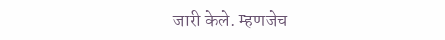जारी केले. म्हणजेच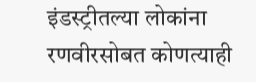इंडस्ट्रीतल्या लोकांना रणवीरसोबत कोणत्याही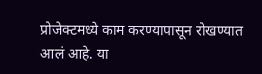प्रोजेक्टमध्ये काम करण्यापासून रोखण्यात आलं आहे. या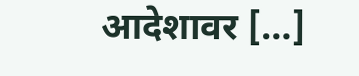आदेशावर […]